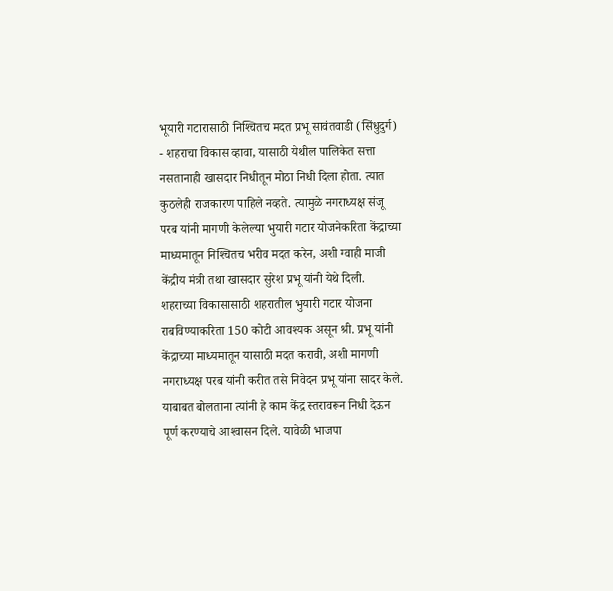भूयारी गटारासाठी निश्‍चितच मदत प्रभू सावंतवाडी (सिंधुदुर्ग) - शहराचा विकास व्हावा, यासाठी येथील पालिकेत सत्ता नसतानाही खासदार निधीतून मोठा निधी दिला होता. त्यात कुठलेही राजकारण पाहिले नव्हते. त्यामुळे नगराध्यक्ष संजू परब यांनी मागणी केलेल्या भुयारी गटार योजनेकरिता केंद्राच्या माध्यमातून निश्‍चितच भरीव मदत करेन, अशी ग्वाही माजी केंद्रीय मंत्री तथा खासदार सुरेश प्रभू यांनी येथे दिली.  शहराच्या विकासासाठी शहरातील भुयारी गटार योजना राबविण्याकरिता 150 कोटी आवश्‍यक असून श्री. प्रभू यांनी केंद्राच्या माध्यमातून यासाठी मदत करावी, अशी मागणी नगराध्यक्ष परब यांनी करीत तसे निवेदन प्रभू यांना सादर केले. याबाबत बोलताना त्यांनी हे काम केंद्र स्तरावरून निधी देऊन पूर्ण करण्याचे आश्‍वासन दिले. यावेळी भाजपा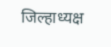जिल्हाध्यक्ष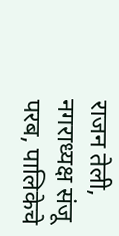राजन तेली, नगराध्यक्ष संजू परब, पालिकेचे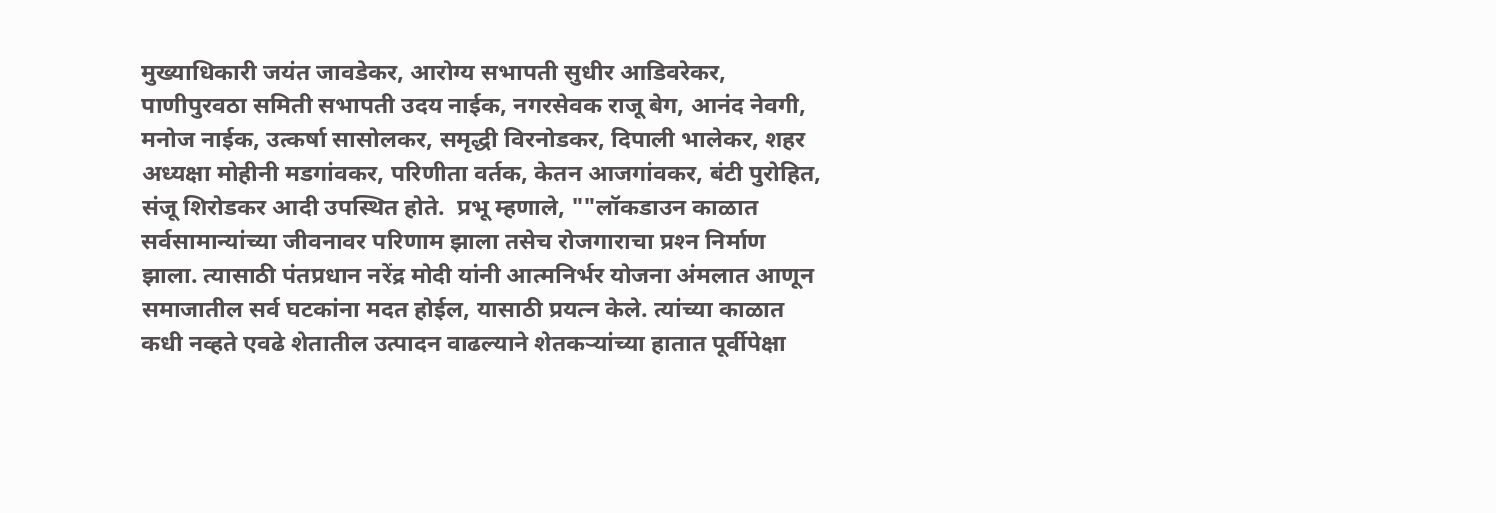मुख्याधिकारी जयंत जावडेकर, आरोग्य सभापती सुधीर आडिवरेकर, पाणीपुरवठा समिती सभापती उदय नाईक, नगरसेवक राजू बेग, आनंद नेवगी, मनोज नाईक, उत्कर्षा सासोलकर, समृद्धी विरनोडकर, दिपाली भालेकर, शहर अध्यक्षा मोहीनी मडगांवकर, परिणीता वर्तक, केतन आजगांवकर, बंटी पुरोहित, संजू शिरोडकर आदी उपस्थित होते.  प्रभू म्हणाले, ""लॉकडाउन काळात सर्वसामान्यांच्या जीवनावर परिणाम झाला तसेच रोजगाराचा प्रश्‍न निर्माण झाला. त्यासाठी पंतप्रधान नरेंद्र मोदी यांनी आत्मनिर्भर योजना अंमलात आणून समाजातील सर्व घटकांना मदत होईल, यासाठी प्रयत्न केले. त्यांच्या काळात कधी नव्हते एवढे शेतातील उत्पादन वाढल्याने शेतकऱ्यांच्या हातात पूर्वीपेक्षा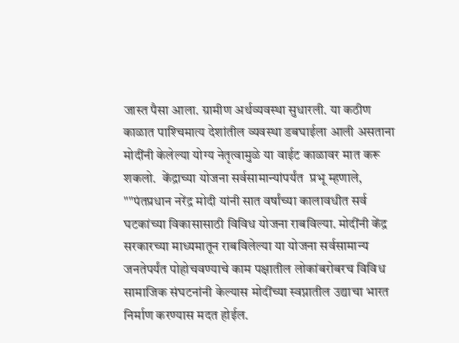जास्त पैसा आला. ग्रामीण अर्थव्यवस्था सुधारली. या कठीण काळात पाश्‍चिमात्य देशांतील व्यवस्था डबघाईला आली असताना मोदींनी केलेल्या योग्य नेतृत्वामुळे या वाईट काळावर मात करू शकलो.  केंद्राच्या योजना सर्वसामान्यांपर्यंत  प्रभू म्हणाले, ""पंतप्रधान नरेंद्र मोदी यांनी सात वर्षांच्या कालावधीत सर्व घटकांच्या विकासासाठी विविध योजना राबविल्या. मोदींनी केंद्र सरकारच्या माध्यमातून राबविलेल्या या योजना सर्वसामान्य जनतेपर्यंत पोहोचवण्याचे काम पक्षातील लोकांबरोबरच विविध सामाजिक संघटनांनी केल्यास मोदींच्या स्वप्नातील उद्याचा भारत निर्माण करण्यास मदत होईल.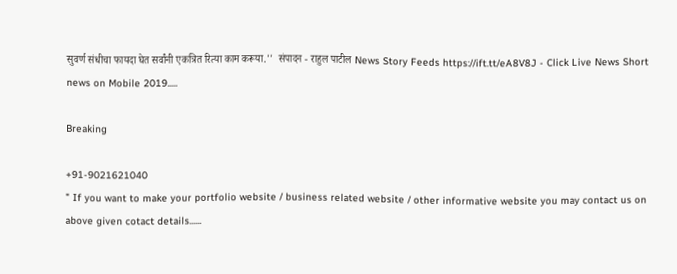सुवर्ण संधीचा फायदा घेत सर्वांनी एकत्रित रित्या काम करूया.''  संपादन - राहुल पाटील News Story Feeds https://ift.tt/eA8V8J - Click Live News Short news on Mobile 2019.....

Breaking

+91-9021621040
" If you want to make your portfolio website / business related website / other informative website you may contact us on above given cotact details......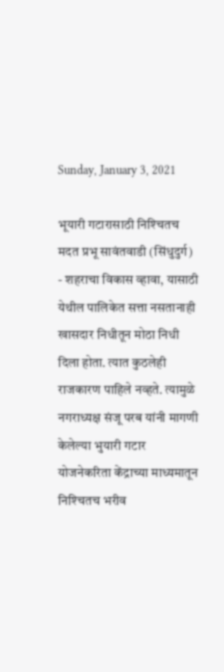Sunday, January 3, 2021

भूयारी गटारासाठी निश्‍चितच मदत प्रभू सावंतवाडी (सिंधुदुर्ग) - शहराचा विकास व्हावा, यासाठी येथील पालिकेत सत्ता नसतानाही खासदार निधीतून मोठा निधी दिला होता. त्यात कुठलेही राजकारण पाहिले नव्हते. त्यामुळे नगराध्यक्ष संजू परब यांनी मागणी केलेल्या भुयारी गटार योजनेकरिता केंद्राच्या माध्यमातून निश्‍चितच भरीव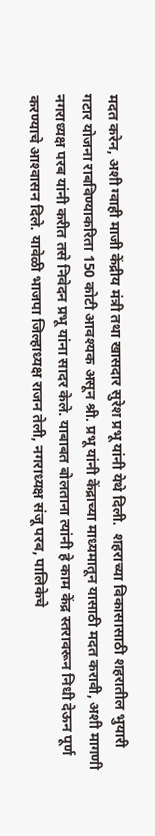मदत करेन, अशी ग्वाही माजी केंद्रीय मंत्री तथा खासदार सुरेश प्रभू यांनी येथे दिली.  शहराच्या विकासासाठी शहरातील भुयारी गटार योजना राबविण्याकरिता 150 कोटी आवश्‍यक असून श्री. प्रभू यांनी केंद्राच्या माध्यमातून यासाठी मदत करावी, अशी मागणी नगराध्यक्ष परब यांनी करीत तसे निवेदन प्रभू यांना सादर केले. याबाबत बोलताना त्यांनी हे काम केंद्र स्तरावरून निधी देऊन पूर्ण करण्याचे आश्‍वासन दिले. यावेळी भाजपा जिल्हाध्यक्ष राजन तेली, नगराध्यक्ष संजू परब, पालिकेचे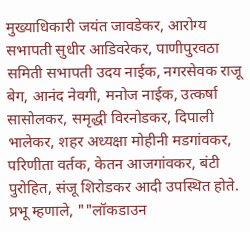मुख्याधिकारी जयंत जावडेकर, आरोग्य सभापती सुधीर आडिवरेकर, पाणीपुरवठा समिती सभापती उदय नाईक, नगरसेवक राजू बेग, आनंद नेवगी, मनोज नाईक, उत्कर्षा सासोलकर, समृद्धी विरनोडकर, दिपाली भालेकर, शहर अध्यक्षा मोहीनी मडगांवकर, परिणीता वर्तक, केतन आजगांवकर, बंटी पुरोहित, संजू शिरोडकर आदी उपस्थित होते.  प्रभू म्हणाले, ""लॉकडाउन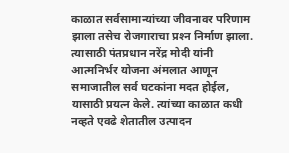काळात सर्वसामान्यांच्या जीवनावर परिणाम झाला तसेच रोजगाराचा प्रश्‍न निर्माण झाला. त्यासाठी पंतप्रधान नरेंद्र मोदी यांनी आत्मनिर्भर योजना अंमलात आणून समाजातील सर्व घटकांना मदत होईल, यासाठी प्रयत्न केले. त्यांच्या काळात कधी नव्हते एवढे शेतातील उत्पादन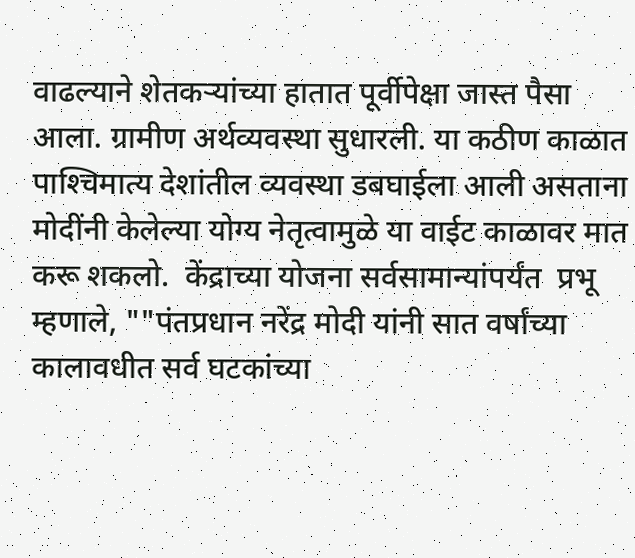वाढल्याने शेतकऱ्यांच्या हातात पूर्वीपेक्षा जास्त पैसा आला. ग्रामीण अर्थव्यवस्था सुधारली. या कठीण काळात पाश्‍चिमात्य देशांतील व्यवस्था डबघाईला आली असताना मोदींनी केलेल्या योग्य नेतृत्वामुळे या वाईट काळावर मात करू शकलो.  केंद्राच्या योजना सर्वसामान्यांपर्यंत  प्रभू म्हणाले, ""पंतप्रधान नरेंद्र मोदी यांनी सात वर्षांच्या कालावधीत सर्व घटकांच्या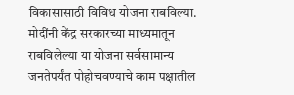विकासासाठी विविध योजना राबविल्या. मोदींनी केंद्र सरकारच्या माध्यमातून राबविलेल्या या योजना सर्वसामान्य जनतेपर्यंत पोहोचवण्याचे काम पक्षातील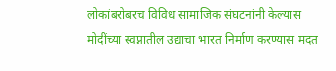लोकांबरोबरच विविध सामाजिक संघटनांनी केल्यास मोदींच्या स्वप्नातील उद्याचा भारत निर्माण करण्यास मदत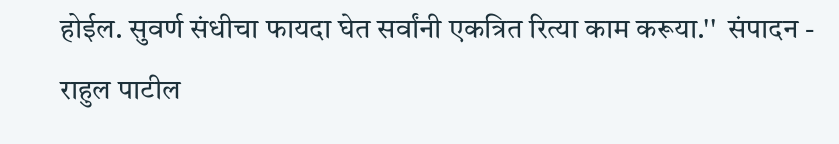होईल. सुवर्ण संधीचा फायदा घेत सर्वांनी एकत्रित रित्या काम करूया.''  संपादन - राहुल पाटील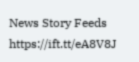News Story Feeds https://ift.tt/eA8V8J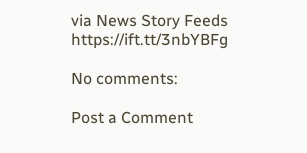via News Story Feeds https://ift.tt/3nbYBFg

No comments:

Post a Comment